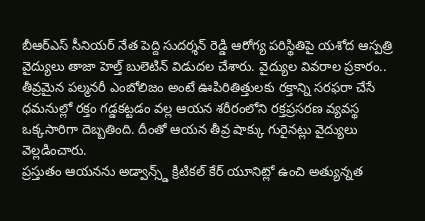బీఆర్ఎస్ సీనియర్ నేత పెద్ది సుదర్శన్ రెడ్డి ఆరోగ్య పరిస్థితిపై యశోద ఆస్పత్రి వైద్యులు తాజా హెల్త్ బులెటిన్ విడుదల చేశారు. వైద్యుల వివరాల ప్రకారం.. తీవ్రమైన పల్మనరీ ఎంబోలిజం అంటే ఊపిరితిత్తులకు రక్తాన్ని సరఫరా చేసే ధమనుల్లో రక్తం గడ్డకట్టడం వల్ల ఆయన శరీరంలోని రక్తప్రసరణ వ్యవస్థ ఒక్కసారిగా దెబ్బతింది. దీంతో ఆయన తీవ్ర షాక్కు గురైనట్లు వైద్యులు వెల్లడించారు.
ప్రస్తుతం ఆయనను అడ్వాన్స్డ్ క్రిటికల్ కేర్ యూనిట్లో ఉంచి అత్యున్నత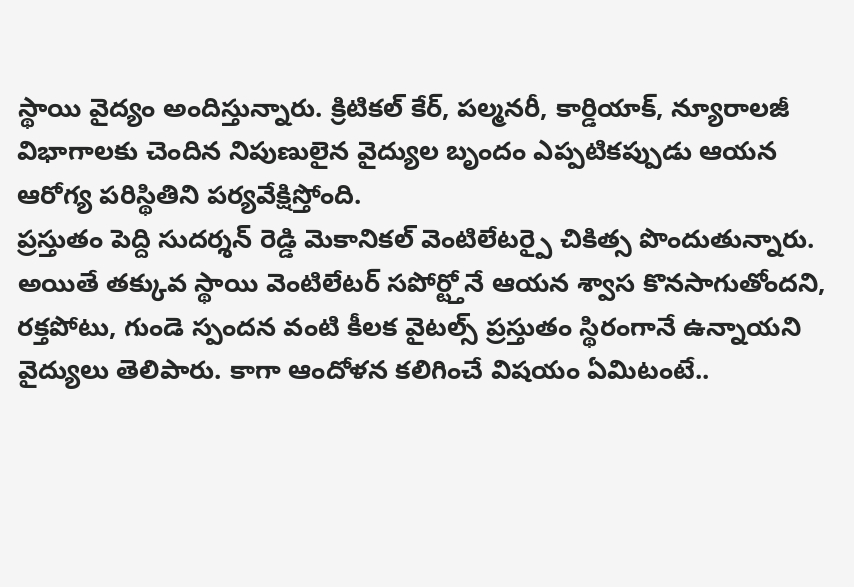స్థాయి వైద్యం అందిస్తున్నారు. క్రిటికల్ కేర్, పల్మనరీ, కార్డియాక్, న్యూరాలజీ విభాగాలకు చెందిన నిపుణులైన వైద్యుల బృందం ఎప్పటికప్పుడు ఆయన ఆరోగ్య పరిస్థితిని పర్యవేక్షిస్తోంది.
ప్రస్తుతం పెద్ది సుదర్శన్ రెడ్డి మెకానికల్ వెంటిలేటర్పై చికిత్స పొందుతున్నారు. అయితే తక్కువ స్థాయి వెంటిలేటర్ సపోర్ట్తోనే ఆయన శ్వాస కొనసాగుతోందని, రక్తపోటు, గుండె స్పందన వంటి కీలక వైటల్స్ ప్రస్తుతం స్థిరంగానే ఉన్నాయని వైద్యులు తెలిపారు. కాగా ఆందోళన కలిగించే విషయం ఏమిటంటే..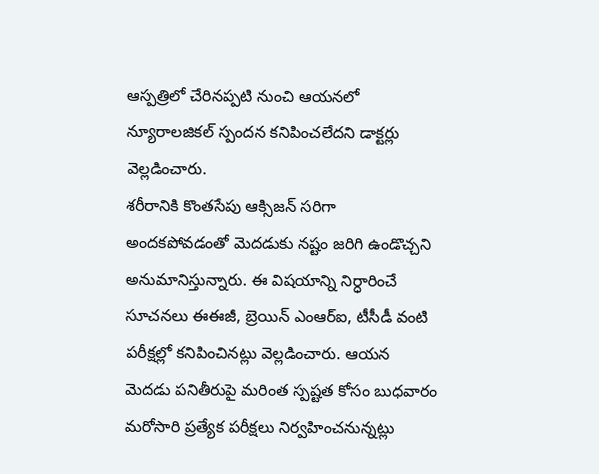ఆస్పత్రిలో చేరినప్పటి నుంచి ఆయనలో న్యూరాలజికల్ స్పందన కనిపించలేదని డాక్టర్లు వెల్లడించారు.
శరీరానికి కొంతసేపు ఆక్సిజన్ సరిగా అందకపోవడంతో మెదడుకు నష్టం జరిగి ఉండొచ్చని అనుమానిస్తున్నారు. ఈ విషయాన్ని నిర్ధారించే సూచనలు ఈఈజీ, బ్రెయిన్ ఎంఆర్ఐ, టీసీడీ వంటి పరీక్షల్లో కనిపించినట్లు వెల్లడించారు. ఆయన మెదడు పనితీరుపై మరింత స్పష్టత కోసం బుధవారం మరోసారి ప్రత్యేక పరీక్షలు నిర్వహించనున్నట్లు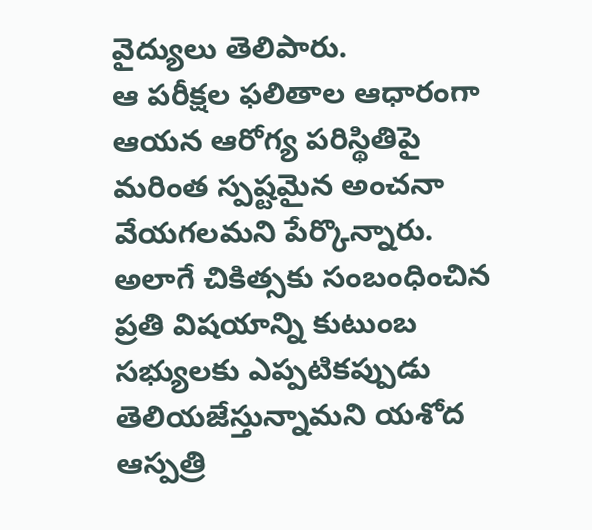వైద్యులు తెలిపారు.
ఆ పరీక్షల ఫలితాల ఆధారంగా ఆయన ఆరోగ్య పరిస్థితిపై మరింత స్పష్టమైన అంచనా వేయగలమని పేర్కొన్నారు. అలాగే చికిత్సకు సంబంధించిన ప్రతి విషయాన్ని కుటుంబ సభ్యులకు ఎప్పటికప్పుడు తెలియజేస్తున్నామని యశోద ఆస్పత్రి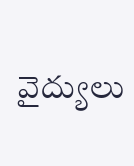వైద్యులు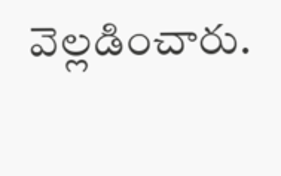వెల్లడించారు.